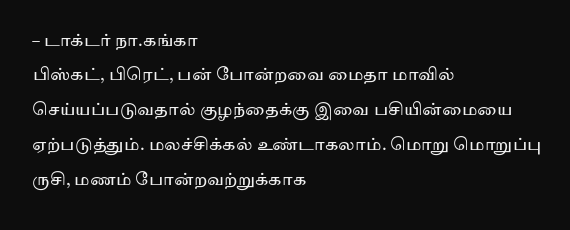– டாக்டர் நா.கங்கா
பிஸ்கட், பிரெட், பன் போன்றவை மைதா மாவில் செய்யப்படுவதால் குழந்தைக்கு இவை பசியின்மையை ஏற்படுத்தும். மலச்சிக்கல் உண்டாகலாம். மொறு மொறுப்பு ருசி, மணம் போன்றவற்றுக்காக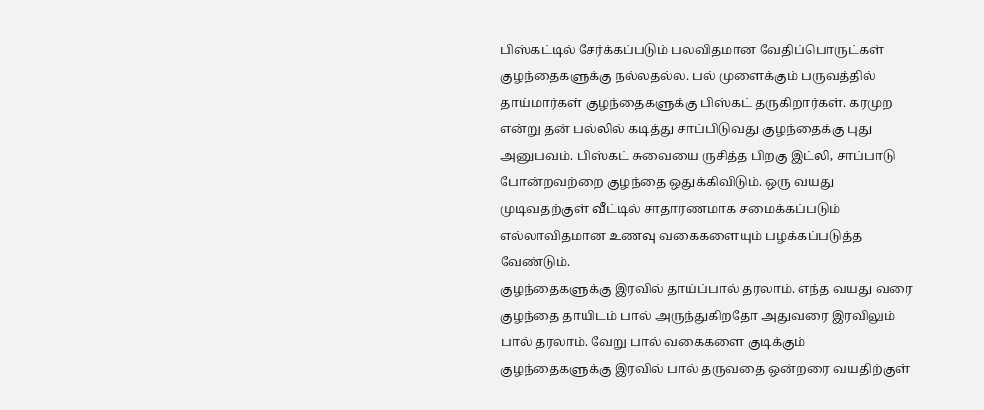பிஸ்கட்டில் சேர்க்கப்படும் பலவிதமான வேதிப்பொருட்கள் குழந்தைகளுக்கு நல்லதல்ல. பல் முளைக்கும் பருவத்தில் தாய்மார்கள் குழந்தைகளுக்கு பிஸ்கட் தருகிறார்கள். கரமுற என்று தன் பல்லில் கடித்து சாப்பிடுவது குழந்தைக்கு புது அனுபவம். பிஸ்கட் சுவையை ருசித்த பிறகு இட்லி, சாப்பாடு போன்றவற்றை குழந்தை ஒதுக்கிவிடும். ஒரு வயது முடிவதற்குள் வீட்டில் சாதாரணமாக சமைக்கப்படும் எல்லாவிதமான உணவு வகைகளையும் பழக்கப்படுத்த வேண்டும்.
குழந்தைகளுக்கு இரவில் தாய்ப்பால் தரலாம். எந்த வயது வரை குழந்தை தாயிடம் பால் அருந்துகிறதோ அதுவரை இரவிலும் பால் தரலாம். வேறு பால் வகைகளை குடிக்கும் குழந்தைகளுக்கு இரவில் பால் தருவதை ஒன்றரை வயதிற்குள்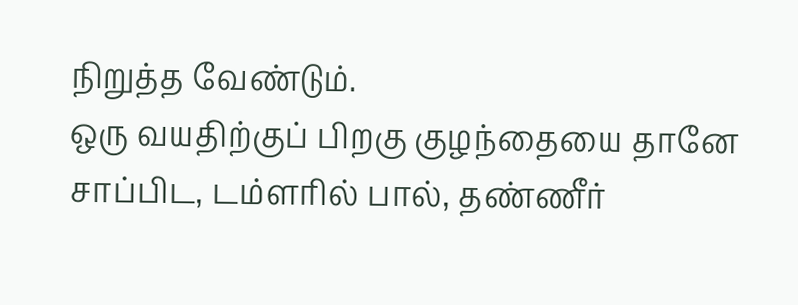நிறுத்த வேண்டும்.
ஒரு வயதிற்குப் பிறகு குழந்தையை தானே சாப்பிட, டம்ளரில் பால், தண்ணீர்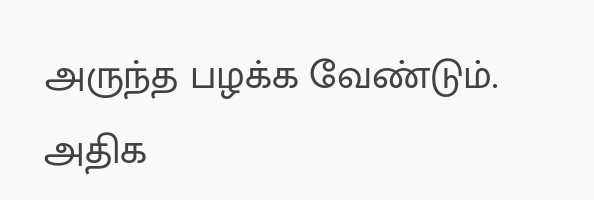அருந்த பழக்க வேண்டும். அதிக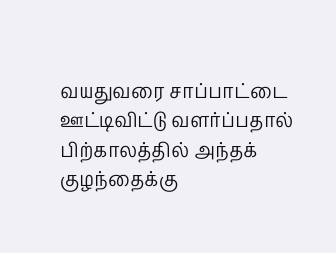வயதுவரை சாப்பாட்டை ஊட்டிவிட்டு வளர்ப்பதால் பிற்காலத்தில் அந்தக் குழந்தைக்கு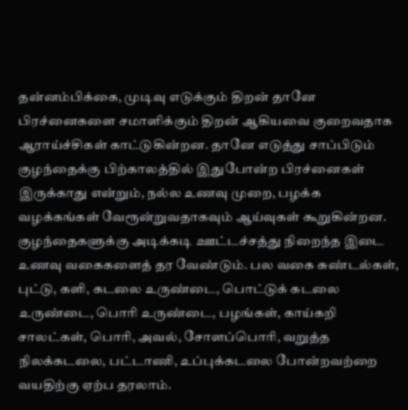தன்னம்பிக்கை, முடிவு எடுக்கும் திறன் தானே பிரச்னைகளை சமாளிக்கும் திறன் ஆகியவை குறைவதாக ஆராய்ச்சிகள் காட்டுகின்றன. தானே எடுத்து சாப்பிடும் குழந்தைக்கு பிற்காலத்தில் இதுபோன்ற பிரச்னைகள் இருக்காது என்றும், நல்ல உணவு முறை, பழக்க வழக்கங்கள் வேரூன்றுவதாகவும் ஆய்வுகள் கூறுகின்றன.
குழந்தைகளுக்கு அடிக்கடி ஊட்டச்சத்து நிறைந்த இடை உணவு வகைகளைத் தர வேண்டும். பல வகை சுண்டல்கள், புட்டு, களி, கடலை உருண்டை, பொட்டுக் கடலை உருண்டை, பொரி உருண்டை, பழங்கள், காய்கறி சாலட்கள், பொரி, அவல், சோளப்பொரி, வறுத்த நிலக்கடலை, பட்டாணி, உப்புக்கடலை போன்றவற்றை வயதிற்கு ஏற்ப தரலாம்.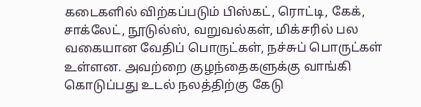கடைகளில் விற்கப்படும் பிஸ்கட், ரொட்டி, கேக், சாக்லேட், நூடுல்ஸ், வறுவல்கள், மிக்சரில் பல வகையான வேதிப் பொருட்கள், நச்சுப் பொருட்கள் உள்ளன. அவற்றை குழந்தைகளுக்கு வாங்கி கொடுப்பது உடல் நலத்திற்கு கேடு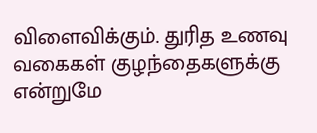விளைவிக்கும். துரித உணவு வகைகள் குழந்தைகளுக்கு என்றுமே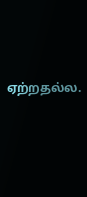ஏற்றதல்ல.